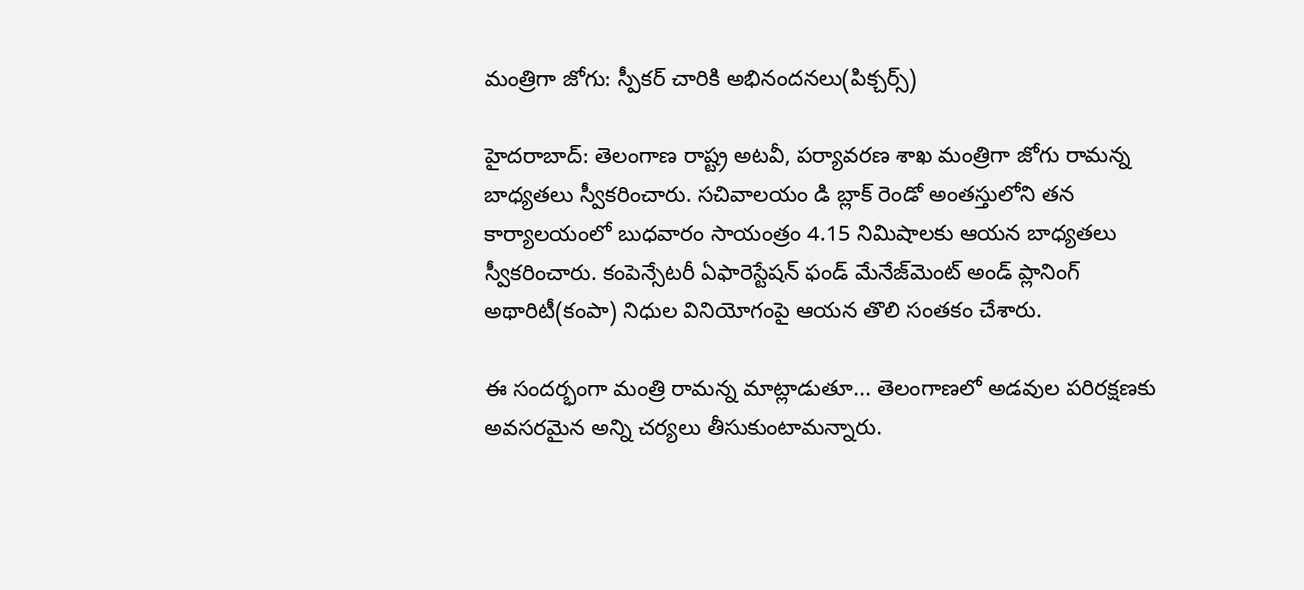మంత్రిగా జోగు: స్పీకర్‌ చారికి అభినందనలు(పిక్చర్స్)

హైదరాబాద్: తెలంగాణ రాష్ట్ర అటవీ, పర్యావరణ శాఖ మంత్రిగా జోగు రామన్న బాధ్యతలు స్వీకరించారు. సచివాలయం డి బ్లాక్ రెండో అంతస్తులోని తన కార్యాలయంలో బుధవారం సాయంత్రం 4.15 నిమిషాలకు ఆయన బాధ్యతలు స్వీకరించారు. కంపెన్సేటరీ ఏఫారెస్టేషన్ ఫండ్ మేనేజ్‌మెంట్ అండ్ ప్లానింగ్ అథారిటీ(కంపా) నిధుల వినియోగంపై ఆయన తొలి సంతకం చేశారు.

ఈ సందర్భంగా మంత్రి రామన్న మాట్లాడుతూ... తెలంగాణలో అడవుల పరిరక్షణకు అవసరమైన అన్ని చర్యలు తీసుకుంటామన్నారు.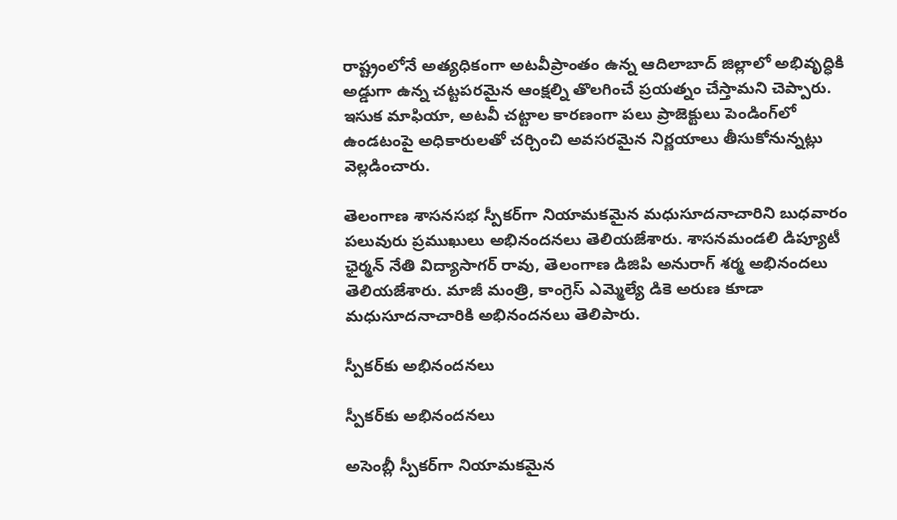రాష్ట్రంలోనే అత్యధికంగా అటవీప్రాంతం ఉన్న ఆదిలాబాద్ జిల్లాలో అభివృద్ధికి అడ్డుగా ఉన్న చట్టపరమైన ఆంక్షల్ని తొలగించే ప్రయత్నం చేస్తామని చెప్పారు. ఇసుక మాఫియా, అటవీ చట్టాల కారణంగా పలు ప్రాజెక్టులు పెండింగ్‌లో ఉండటంపై అధికారులతో చర్చించి అవసరమైన నిర్ణయాలు తీసుకోనున్నట్లు వెల్లడించారు.

తెలంగాణ శాసనసభ స్పీకర్‌గా నియామకమైన మధుసూదనాచారిని బుధవారం పలువురు ప్రముఖులు అభినందనలు తెలియజేశారు. శాసనమండలి డిప్యూటీ ఛైర్మన్ నేతి విద్యాసాగర్ రావు, తెలంగాణ డిజిపి అనురాగ్ శర్మ అభినందలు తెలియజేశారు. మాజీ మంత్రి, కాంగ్రెస్ ఎమ్మెల్యే డికె అరుణ కూడా మధుసూదనాచారికి అభినందనలు తెలిపారు.

స్పీకర్‌కు అభినందనలు

స్పీకర్‌కు అభినందనలు

అసెంబ్లీ స్పీకర్‌గా నియామకమైన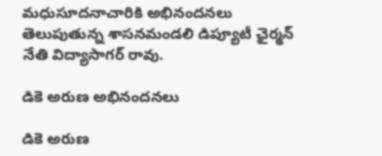మధుసూదనాచారికి అభినందనలు తెలుపుతున్న శాసనమండలి డిప్యూటీ ఛైర్మన్ నేతి విద్యాసాగర్ రావు.

డికె అరుణ అభినందనలు

డికె అరుణ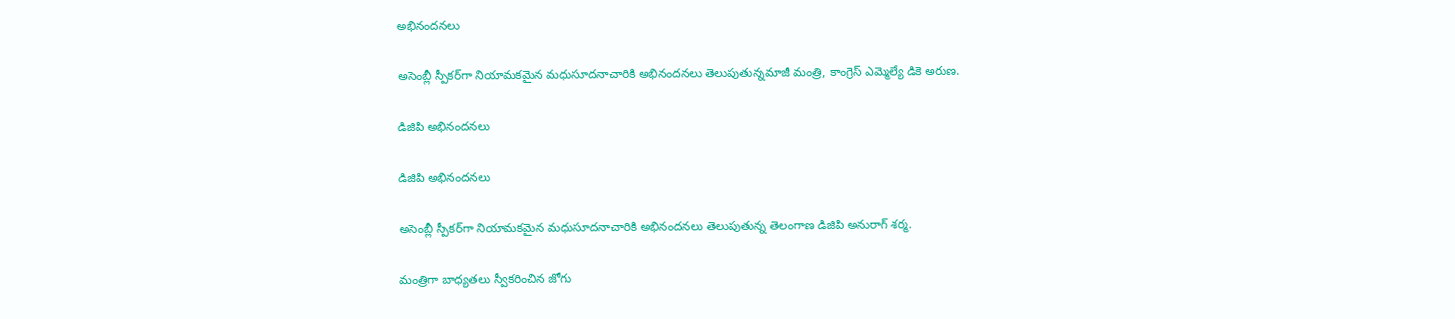అభినందనలు

అసెంబ్లీ స్పీకర్‌గా నియామకమైన మధుసూదనాచారికి అభినందనలు తెలుపుతున్నమాజీ మంత్రి, కాంగ్రెస్ ఎమ్మెల్యే డికె అరుణ.

డిజిపి అభినందనలు

డిజిపి అభినందనలు

అసెంబ్లీ స్పీకర్‌గా నియామకమైన మధుసూదనాచారికి అభినందనలు తెలుపుతున్న తెలంగాణ డిజిపి అనురాగ్ శర్మ.

మంత్రిగా బాధ్యతలు స్వీకరించిన జోగు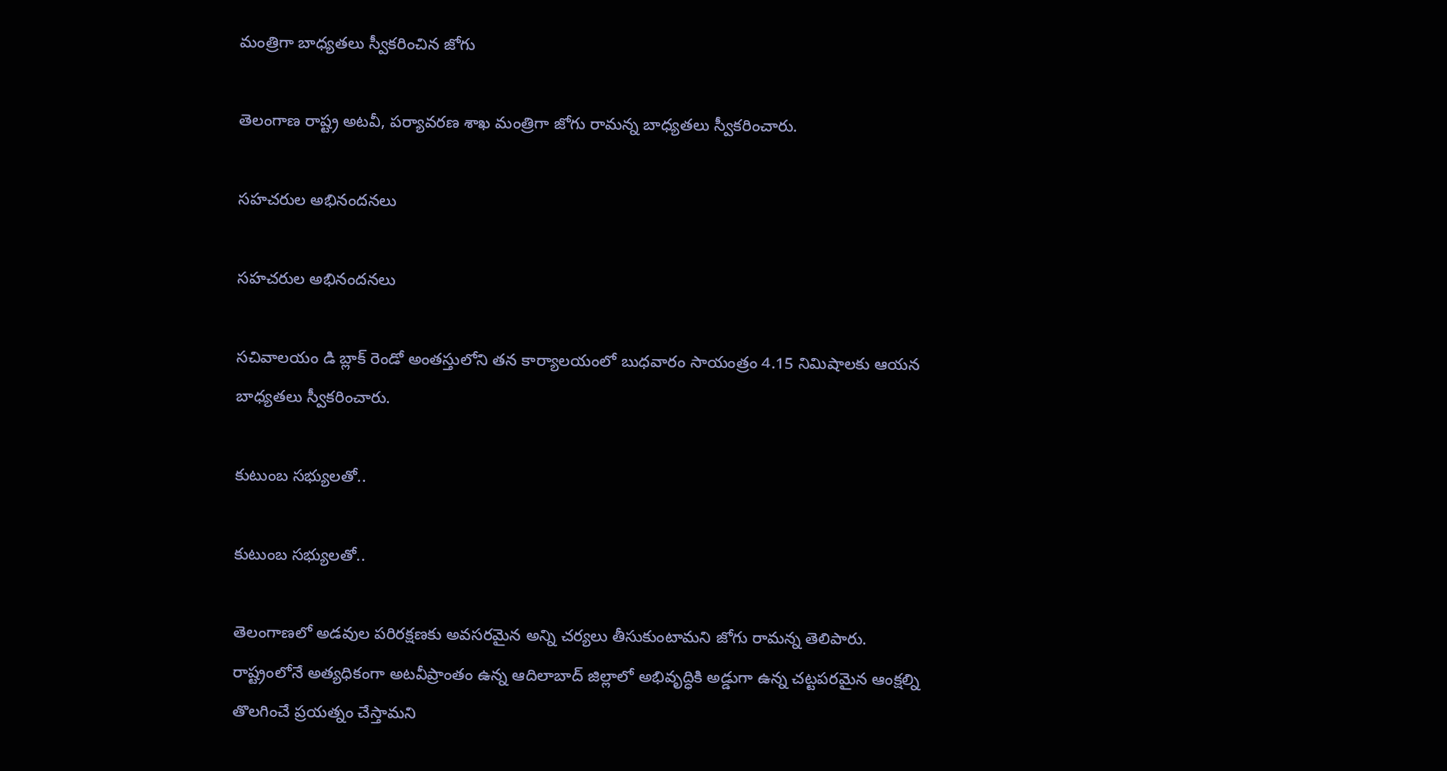మంత్రిగా బాధ్యతలు స్వీకరించిన జోగు

తెలంగాణ రాష్ట్ర అటవీ, పర్యావరణ శాఖ మంత్రిగా జోగు రామన్న బాధ్యతలు స్వీకరించారు.

సహచరుల అభినందనలు

సహచరుల అభినందనలు

సచివాలయం డి బ్లాక్ రెండో అంతస్తులోని తన కార్యాలయంలో బుధవారం సాయంత్రం 4.15 నిమిషాలకు ఆయన బాధ్యతలు స్వీకరించారు.

కుటుంబ సభ్యులతో..

కుటుంబ సభ్యులతో..

తెలంగాణలో అడవుల పరిరక్షణకు అవసరమైన అన్ని చర్యలు తీసుకుంటామని జోగు రామన్న తెలిపారు. రాష్ట్రంలోనే అత్యధికంగా అటవీప్రాంతం ఉన్న ఆదిలాబాద్ జిల్లాలో అభివృద్ధికి అడ్డుగా ఉన్న చట్టపరమైన ఆంక్షల్ని తొలగించే ప్రయత్నం చేస్తామని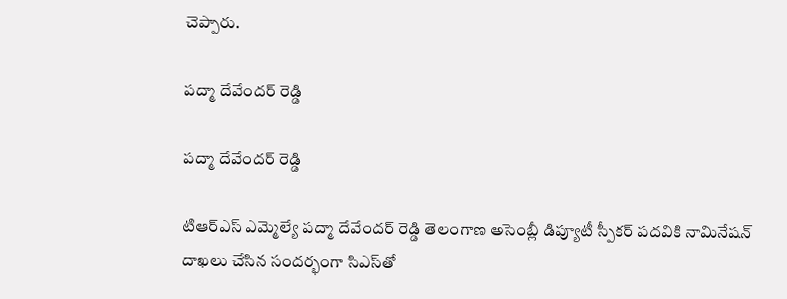చెప్పారు.

పద్మా దేవేందర్ రెడ్డి

పద్మా దేవేందర్ రెడ్డి

టిఆర్ఎస్ ఎమ్మెల్యే పద్మా దేవేందర్ రెడ్డి తెలంగాణ అసెంబ్లీ డిప్యూటీ స్పీకర్‌ పదవికి నామినేషన్ దాఖలు చేసిన సందర్భంగా సిఎస్‌తో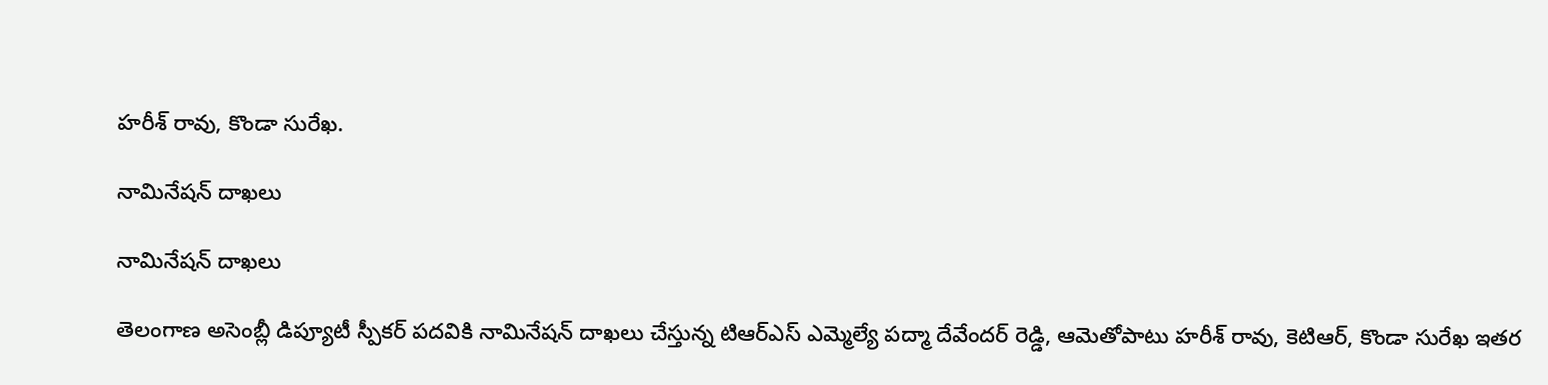హరీశ్ రావు, కొండా సురేఖ.

నామినేషన్ దాఖలు

నామినేషన్ దాఖలు

తెలంగాణ అసెంబ్లీ డిప్యూటీ స్పీకర్‌ పదవికి నామినేషన్ దాఖలు చేస్తున్న టిఆర్ఎస్ ఎమ్మెల్యే పద్మా దేవేందర్ రెడ్డి, ఆమెతోపాటు హరీశ్ రావు, కెటిఆర్, కొండా సురేఖ ఇతర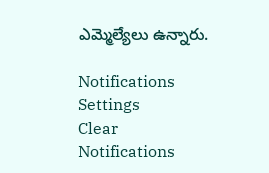ఎమ్మెల్యేలు ఉన్నారు.

Notifications
Settings
Clear Notifications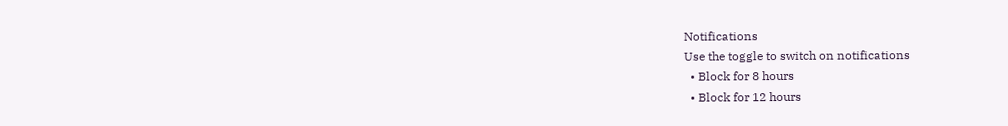Notifications
Use the toggle to switch on notifications
  • Block for 8 hours
  • Block for 12 hours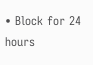• Block for 24 hours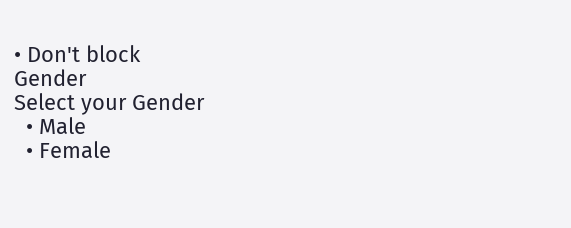• Don't block
Gender
Select your Gender
  • Male
  • Female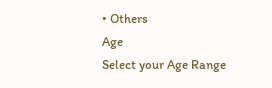• Others
Age
Select your Age Range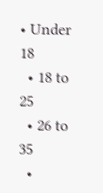• Under 18
  • 18 to 25
  • 26 to 35
  •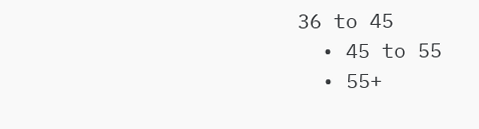36 to 45
  • 45 to 55
  • 55+